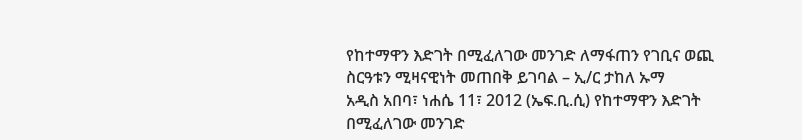የከተማዋን እድገት በሚፈለገው መንገድ ለማፋጠን የገቢና ወጪ ስርዓቱን ሚዛናዊነት መጠበቅ ይገባል – ኢ/ር ታከለ ኡማ
አዲስ አበባ፣ ነሐሴ 11፣ 2012 (ኤፍ.ቢ.ሲ) የከተማዋን እድገት በሚፈለገው መንገድ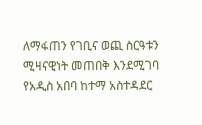ለማፋጠን የገቢና ወጪ ስርዓቱን ሚዛናዊነት መጠበቅ እንደሚገባ የአዲስ አበባ ከተማ አስተዳደር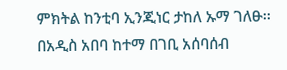ምክትል ከንቲባ ኢንጂነር ታከለ ኡማ ገለፁ፡፡
በአዲስ አበባ ከተማ በገቢ አሰባሰብ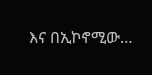እና በኢኮኖሚው…